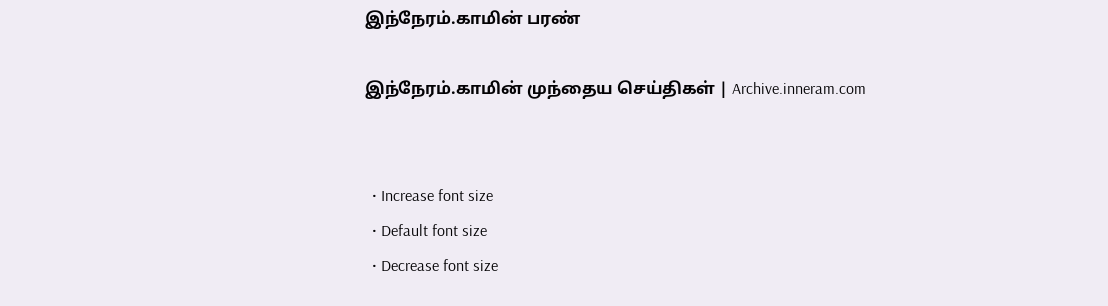இந்நேரம்.காமின் பரண்

இந்நேரம்.காமின் முந்தைய செய்திகள் | Archive.inneram.com


  • Increase font size
  • Default font size
  • Decrease font size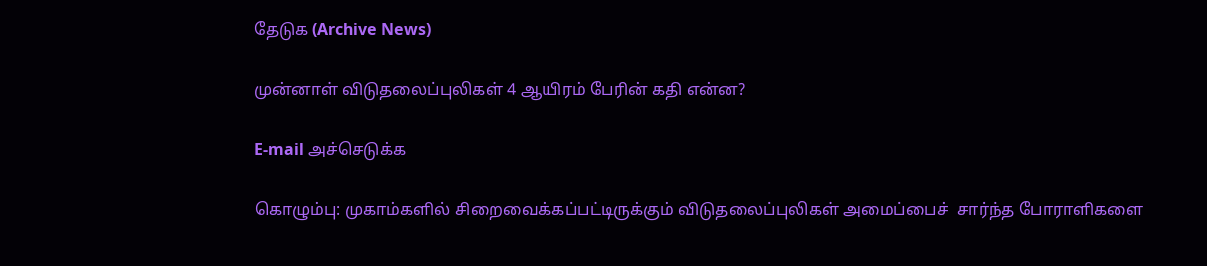தேடுக (Archive News)

முன்னாள் விடுதலைப்புலிகள் 4 ஆயிரம் பேரின் கதி என்ன?

E-mail அச்செடுக்க

கொழும்பு: முகாம்களில் சிறைவைக்கப்பட்டிருக்கும் விடுதலைப்புலிகள் அமைப்பைச்  சார்ந்த போராளிகளை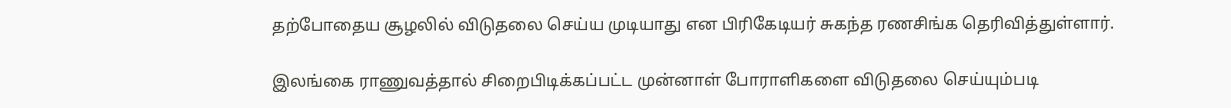தற்போதைய சூழலில் விடுதலை செய்ய முடியாது என பிரிகேடியர் சுகந்த ரணசிங்க தெரிவித்துள்ளார்.

இலங்கை ராணுவத்தால் சிறைபிடிக்கப்பட்ட முன்னாள் போராளிகளை விடுதலை செய்யும்படி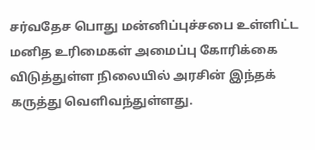சர்வதேச பொது மன்னிப்புச்சபை உள்ளிட்ட மனித உரிமைகள் அமைப்பு கோரிக்கை விடுத்துள்ள நிலையில் அரசின் இந்தக் கருத்து வெளிவந்துள்ளது.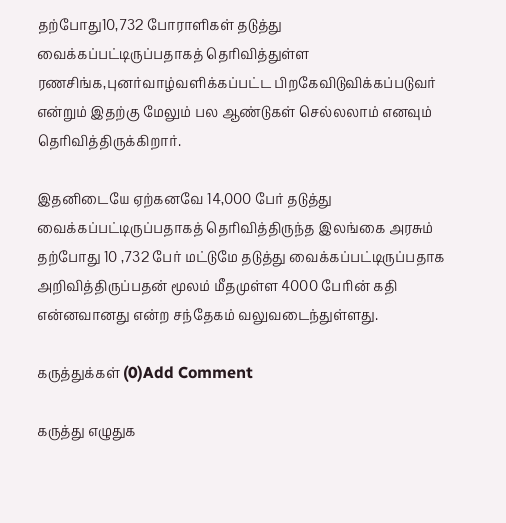தற்போது10,732 போராளிகள் தடுத்து வைக்கப்பட்டிருப்பதாகத் தெரிவித்துள்ள ரணசிங்க,புனர்வாழ்வளிக்கப்பட்ட பிறகேவிடுவிக்கப்படுவர் என்றும் இதற்கு மேலும் பல ஆண்டுகள் செல்லலாம் எனவும் தெரிவித்திருக்கிறார்.

இதனிடையே ஏற்கனவே 14,000 பேர் தடுத்து வைக்கப்பட்டிருப்பதாகத் தெரிவித்திருந்த இலங்கை அரசும் தற்போது 10 ,732 பேர் மட்டுமே தடுத்து வைக்கப்பட்டிருப்பதாக அறிவித்திருப்பதன் மூலம் மீதமுள்ள 4000 பேரின் கதி என்னவானது என்ற சந்தேகம் வலுவடைந்துள்ளது.

கருத்துக்கள் (0)Add Comment

கருத்து எழுதுக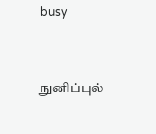busy


நுனிப்புல்